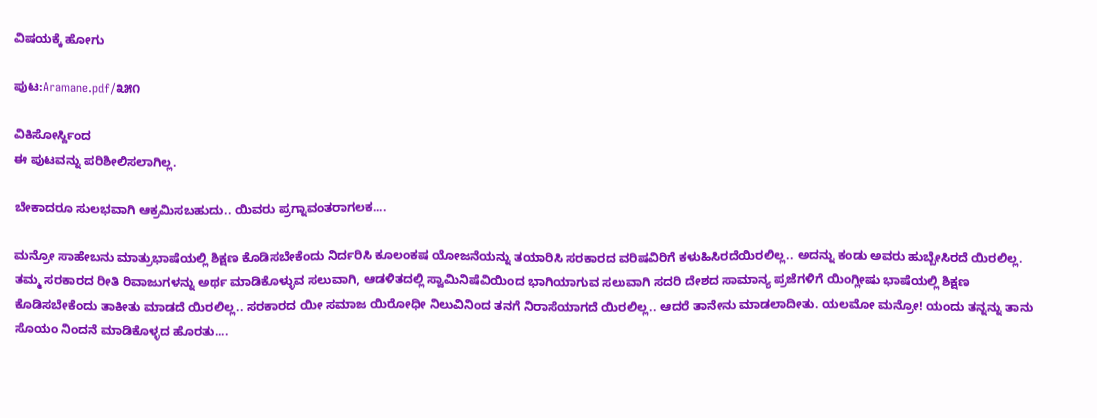ವಿಷಯಕ್ಕೆ ಹೋಗು

ಪುಟ:Aramane.pdf/೩೫೧

ವಿಕಿಸೋರ್ಸ್ದಿಂದ
ಈ ಪುಟವನ್ನು ಪರಿಶೀಲಿಸಲಾಗಿಲ್ಲ.

ಬೇಕಾದರೂ ಸುಲಭವಾಗಿ ಆಕ್ರಮಿಸಬಹುದು.. ಯಿವರು ಪ್ರಗ್ನಾವಂತರಾಗಲಕ....

ಮನ್ರೋ ಸಾಹೇಬನು ಮಾತ್ರುಭಾಷೆಯಲ್ಲಿ ಶಿಕ್ಷಣ ಕೊಡಿಸಬೇಕೆಂದು ನಿರ್ದರಿಸಿ ಕೂಲಂಕಷ ಯೋಜನೆಯನ್ನು ತಯಾರಿಸಿ ಸರಕಾರದ ವರಿಷವಿರಿಗೆ ಕಳುಹಿಸಿರದೆಯಿರಲಿಲ್ಲ.. ಅದನ್ನು ಕಂಡು ಅವರು ಹುಬ್ಬೇಸಿರದೆ ಯಿರಲಿಲ್ಲ. ತಮ್ಮ ಸರಕಾರದ ರೀತಿ ರಿವಾಜುಗಳನ್ನು ಅರ್ಥ ಮಾಡಿಕೊಳ್ಳುವ ಸಲುವಾಗಿ, ಆಡಳಿತದಲ್ಲಿ ಸ್ವಾಮಿನಿಷೆವಿಯಿಂದ ಭಾಗಿಯಾಗುವ ಸಲುವಾಗಿ ಸದರಿ ದೇಶದ ಸಾಮಾನ್ಯ ಪ್ರಜೆಗಳಿಗೆ ಯಿಂಗ್ಲೀಷು ಭಾಷೆಯಲ್ಲಿ ಶಿಕ್ಷಣ ಕೊಡಿಸಬೇಕೆಂದು ತಾಕೀತು ಮಾಡದೆ ಯಿರಲಿಲ್ಲ.. ಸರಕಾರದ ಯೀ ಸಮಾಜ ಯಿರೋಧೀ ನಿಲುವಿನಿಂದ ತನಗೆ ನಿರಾಸೆಯಾಗದೆ ಯಿರಲಿಲ್ಲ.. ಆದರೆ ತಾನೇನು ಮಾಡಲಾದೀತು. ಯಲಮೋ ಮನ್ರೋ! ಯಂದು ತನ್ನನ್ನು ತಾನು ಸೊಯಂ ನಿಂದನೆ ಮಾಡಿಕೊಳ್ಳದ ಹೊರತು....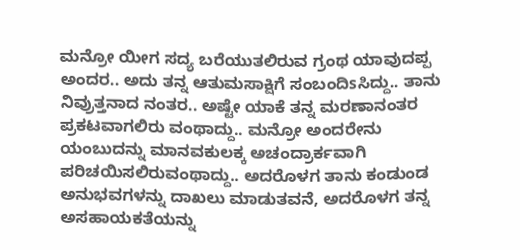ಮನ್ರೋ ಯೀಗ ಸದ್ಯ ಬರೆಯುತಲಿರುವ ಗ್ರಂಥ ಯಾವುದಪ್ಪ ಅಂದರ.. ಅದು ತನ್ನ ಆತುಮಸಾಕ್ಷಿಗೆ ಸಂಬಂದಿsಸಿದ್ದು.. ತಾನು ನಿವ್ರುತ್ತನಾದ ನಂತರ.. ಅಷ್ಟೇ ಯಾಕೆ ತನ್ನ ಮರಣಾನಂತರ ಪ್ರಕಟವಾಗಲಿರು ವಂಥಾದ್ದು.. ಮನ್ರೋ ಅಂದರೇನು ಯಂಬುದನ್ನು ಮಾನವಕುಲಕ್ಕ ಅಚಂದ್ರಾರ್ಕವಾಗಿ ಪರಿಚಯಿಸಲಿರುವಂಥಾದ್ದು.. ಅದರೊಳಗ ತಾನು ಕಂಡುಂಡ ಅನುಭವಗಳನ್ನು ದಾಖಲು ಮಾಡುತವನೆ, ಅದರೊಳಗ ತನ್ನ ಅಸಹಾಯಕತೆಯನ್ನು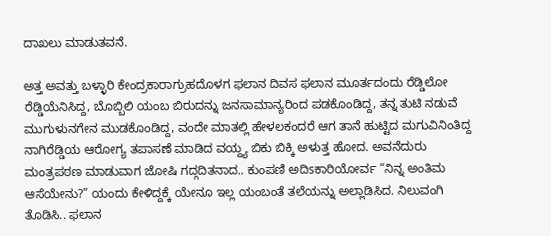ದಾಖಲು ಮಾಡುತವನೆ.

ಅತ್ತ ಅವತ್ತು ಬಳ್ಳಾರಿ ಕೇಂದ್ರಕಾರಾಗ್ರುಹದೊಳಗ ಫಲಾನ ದಿವಸ ಫಲಾನ ಮೂರ್ತದಂದು ರೆಡ್ಡಿಲೋ ರೆಡ್ಡಿಯೆನಿಸಿದ್ದ, ಬೊಬ್ಬಿಲಿ ಯಂಬ ಬಿರುದನ್ನು ಜನಸಾಮಾನ್ಯರಿಂದ ಪಡಕೊಂಡಿದ್ದ, ತನ್ನ ತುಟಿ ನಡುವೆ ಮುಗುಳುನಗೇನ ಮುಡಕೊಂಡಿದ್ದ, ವಂದೇ ಮಾತಲ್ಲಿ ಹೇಳಲಕಂದರೆ ಆಗ ತಾನೆ ಹುಟ್ಟಿದ ಮಗುವಿನಿಂತಿದ್ದ ನಾಗಿರೆಡ್ಡಿಯ ಆರೋಗ್ಯ ತಪಾಸಣೆ ಮಾಡಿದ ವಯ್ದ್ಯ ಬಿಕು ಬಿಕ್ಕಿ ಅಳುತ್ತ ಹೋದ. ಅವನೆದುರು ಮಂತ್ರಪಠಣ ಮಾಡುವಾಗ ಜೋಷಿ ಗದ್ಗದಿತನಾದ.. ಕುಂಪಣಿ ಅದಿsಕಾರಿಯೋರ್ವ “ನಿನ್ನ ಅಂತಿಮ ಆಸೆಯೇನು?” ಯಂದು ಕೇಳಿದ್ದಕ್ಕೆ ಯೇನೂ ಇಲ್ಲ ಯಂಬಂತೆ ತಲೆಯನ್ನು ಅಲ್ಲಾಡಿಸಿದ. ನಿಲುವಂಗಿ ತೊಡಿಸಿ.. ಫಲಾನ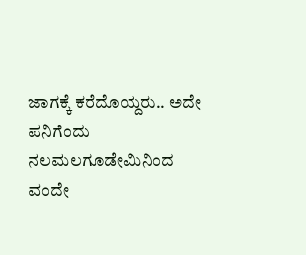ಜಾಗಕ್ಕೆ ಕರೆದೊಯ್ದರು.. ಅದೇ ಪನಿಗೆಂದು ನಲಮಲಗೂಡೇಮಿನಿಂದ ವಂದೇ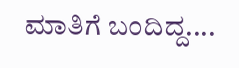ಮಾತಿಗೆ ಬಂದಿದ್ದ....